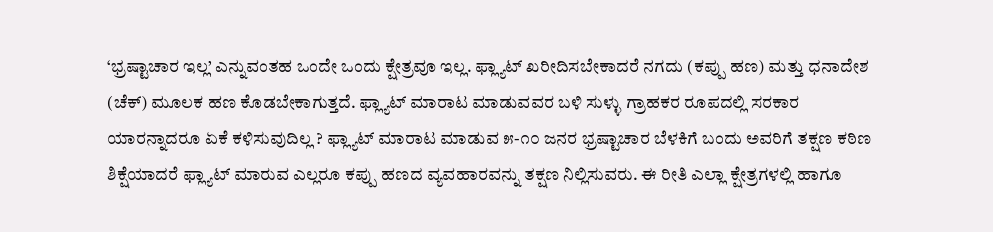‘ಭ್ರಷ್ಟಾಚಾರ ಇಲ್ಲ’ ಎನ್ನುವಂತಹ ಒಂದೇ ಒಂದು ಕ್ಷೇತ್ರವೂ ಇಲ್ಲ. ಫ್ಲ್ಯಾಟ್ ಖರೀದಿಸಬೇಕಾದರೆ ನಗದು (ಕಪ್ಪು ಹಣ) ಮತ್ತು ಧನಾದೇಶ (ಚೆಕ್) ಮೂಲಕ ಹಣ ಕೊಡಬೇಕಾಗುತ್ತದೆ. ಫ್ಲ್ಯಾಟ್ ಮಾರಾಟ ಮಾಡುವವರ ಬಳಿ ಸುಳ್ಳು ಗ್ರಾಹಕರ ರೂಪದಲ್ಲಿ ಸರಕಾರ ಯಾರನ್ನಾದರೂ ಏಕೆ ಕಳಿಸುವುದಿಲ್ಲ ? ಫ್ಲ್ಯಾಟ್ ಮಾರಾಟ ಮಾಡುವ ೫-೧೦ ಜನರ ಭ್ರಷ್ಟಾಚಾರ ಬೆಳಕಿಗೆ ಬಂದು ಅವರಿಗೆ ತಕ್ಷಣ ಕಠಿಣ ಶಿಕ್ಷೆಯಾದರೆ ಫ್ಲ್ಯಾಟ್ ಮಾರುವ ಎಲ್ಲರೂ ಕಪ್ಪು ಹಣದ ವ್ಯವಹಾರವನ್ನು ತಕ್ಷಣ ನಿಲ್ಲಿಸುವರು. ಈ ರೀತಿ ಎಲ್ಲಾ ಕ್ಷೇತ್ರಗಳಲ್ಲಿ ಹಾಗೂ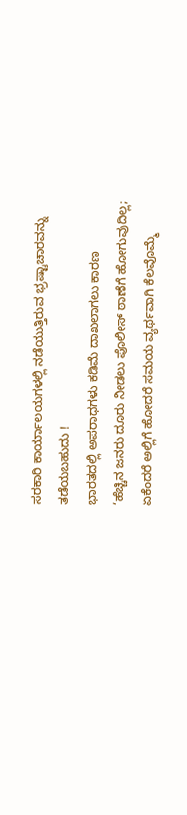ಸರಕಾರಿ ಕಾರ್ಯಾಲಯಗಳಲ್ಲಿ ನಡೆಯುತ್ತಿರುವ ಭ್ರಷ್ಟಾಚಾರವನ್ನು ತಡೆಯಬಹುದು !
ಭಾರತದಲ್ಲಿ ಅಪರಾಧಗಳು ಕಡಿಮೆ ದಾಖಲಾಗಲು ಕಾರಣ
‘ಹೆಚ್ಚಿನ ಜನರು ದೂರು ನೀಡಲು ಪೊಲೀಸ್ ಠಾಣೆಗೆ ಹೋಗುವುದಿಲ್ಲ; ಏಕೆಂದರೆ ಅಲ್ಲಿಗೆ ಹೋದರೆ ಸಮಯ ವ್ಯರ್ಥವಾಗಿ ಕೆಲವೊಮ್ಮೆ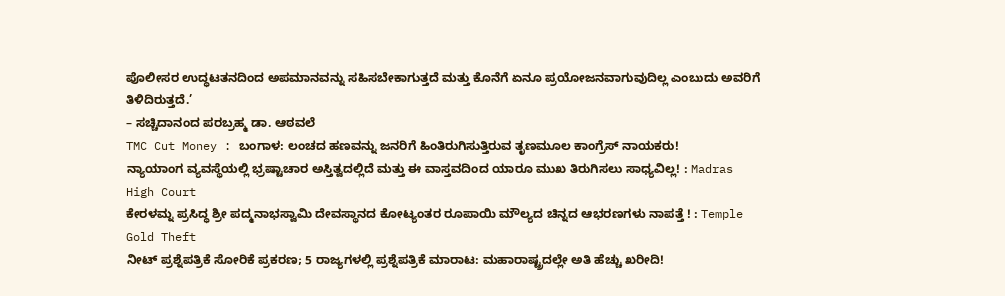ಪೊಲೀಸರ ಉದ್ಧಟತನದಿಂದ ಅಪಮಾನವನ್ನು ಸಹಿಸಬೇಕಾಗುತ್ತದೆ ಮತ್ತು ಕೊನೆಗೆ ಏನೂ ಪ್ರಯೋಜನವಾಗುವುದಿಲ್ಲ ಎಂಬುದು ಅವರಿಗೆ ತಿಳಿದಿರುತ್ತದೆ.’
– ಸಚ್ಚಿದಾನಂದ ಪರಬ್ರಹ್ಮ ಡಾ. ಆಠವಲೆ
TMC Cut Money : ಬಂಗಾಳ: ಲಂಚದ ಹಣವನ್ನು ಜನರಿಗೆ ಹಿಂತಿರುಗಿಸುತ್ತಿರುವ ತೃಣಮೂಲ ಕಾಂಗ್ರೆಸ್ ನಾಯಕರು!
ನ್ಯಾಯಾಂಗ ವ್ಯವಸ್ಥೆಯಲ್ಲಿ ಭ್ರಷ್ಟಾಚಾರ ಅಸ್ತಿತ್ವದಲ್ಲಿದೆ ಮತ್ತು ಈ ವಾಸ್ತವದಿಂದ ಯಾರೂ ಮುಖ ತಿರುಗಿಸಲು ಸಾಧ್ಯವಿಲ್ಲ! : Madras High Court
ಕೇರಳಮ್ನ ಪ್ರಸಿದ್ಧ ಶ್ರೀ ಪದ್ಮನಾಭಸ್ವಾಮಿ ದೇವಸ್ಥಾನದ ಕೋಟ್ಯಂತರ ರೂಪಾಯಿ ಮೌಲ್ಯದ ಚಿನ್ನದ ಆಭರಣಗಳು ನಾಪತ್ತೆ ! : Temple Gold Theft
ನೀಟ್ ಪ್ರಶ್ನೆಪತ್ರಿಕೆ ಸೋರಿಕೆ ಪ್ರಕರಣ; 5 ರಾಜ್ಯಗಳಲ್ಲಿ ಪ್ರಶ್ನೆಪತ್ರಿಕೆ ಮಾರಾಟ: ಮಹಾರಾಷ್ಟ್ರದಲ್ಲೇ ಅತಿ ಹೆಚ್ಚು ಖರೀದಿ!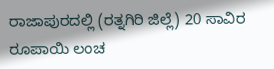ರಾಜಾಪುರದಲ್ಲಿ (ರತ್ನಗಿರಿ ಜಿಲ್ಲೆ) 20 ಸಾವಿರ ರೂಪಾಯಿ ಲಂಚ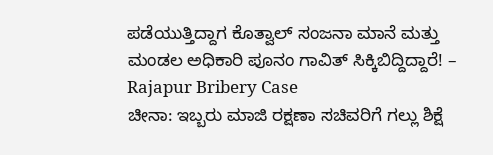ಪಡೆಯುತ್ತಿದ್ದಾಗ ಕೊತ್ವಾಲ್ ಸಂಜನಾ ಮಾನೆ ಮತ್ತು ಮಂಡಲ ಅಧಿಕಾರಿ ಪೂನಂ ಗಾವಿತ್ ಸಿಕ್ಕಿಬಿದ್ದಿದ್ದಾರೆ! – Rajapur Bribery Case
ಚೀನಾ: ಇಬ್ಬರು ಮಾಜಿ ರಕ್ಷಣಾ ಸಚಿವರಿಗೆ ಗಲ್ಲು ಶಿಕ್ಷೆ